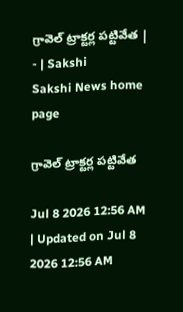గ్రావెల్‌ ట్రాక్టర్ల పట్టివేత | - | Sakshi
Sakshi News home page

గ్రావెల్‌ ట్రాక్టర్ల పట్టివేత

Jul 8 2026 12:56 AM | Updated on Jul 8 2026 12:56 AM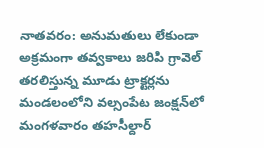నాతవరం: అనుమతులు లేకుండా అక్రమంగా తవ్వకాలు జరిపి గ్రావెల్‌ తరలిస్తున్న మూడు ట్రాక్టర్లను మండలంలోని వల్సంపేట జంక్షన్‌లో మంగళవారం తహసీల్దార్‌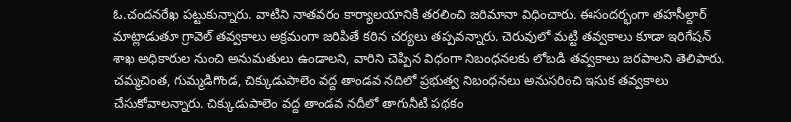ఓ.చందనరేఖ పట్టుకున్నారు. వాటిని నాతవరం కార్యాలయానికి తరలించి జరిమానా విధించారు. ఈసందర్భంగా తహసీల్దార్‌ మాట్లాడుతూ గ్రావెల్‌ తవ్వకాలు అక్రమంగా జరిపితే కఠిన చర్యలు తప్పవన్నారు. చెరువులో మట్టి తవ్వకాలు కూడా ఇరిగేషన్‌ శాఖ అధికారుల నుంచి అనుమతులు ఉండాలని, వారిని చెప్పిన విధంగా నిబంధనలకు లోబడి తవ్వకాలు జరపాలని తెలిపారు. చమ్మచింత, గుమ్మడిగొండ, చిక్కుడుపాలెం వద్ద తాండవ నదిలో ప్రభుత్వ నిబంధనలు అనుసరించి ఇసుక తవ్వకాలు చేసుకోవాలన్నారు. చిక్కుడుపాలెం వద్ద తాండవ నదీలో తాగునీటి పథకం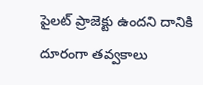పైలట్‌ ప్రాజెక్టు ఉందని దానికి దూరంగా తవ్వకాలు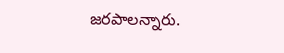జరపాలన్నారు.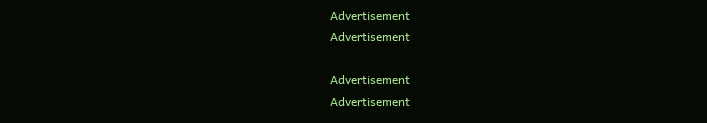Advertisement
Advertisement

Advertisement
Advertisement